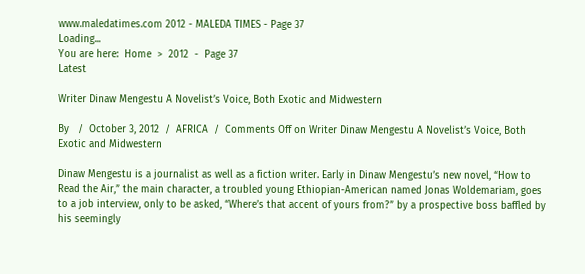www.maledatimes.com 2012 - MALEDA TIMES - Page 37
Loading...
You are here:  Home  >  2012  -  Page 37
Latest

Writer Dinaw Mengestu A Novelist’s Voice, Both Exotic and Midwestern

By   /  October 3, 2012  /  AFRICA  /  Comments Off on Writer Dinaw Mengestu A Novelist’s Voice, Both Exotic and Midwestern

Dinaw Mengestu is a journalist as well as a fiction writer. Early in Dinaw Mengestu’s new novel, “How to Read the Air,” the main character, a troubled young Ethiopian-American named Jonas Woldemariam, goes to a job interview, only to be asked, “Where’s that accent of yours from?” by a prospective boss baffled by his seemingly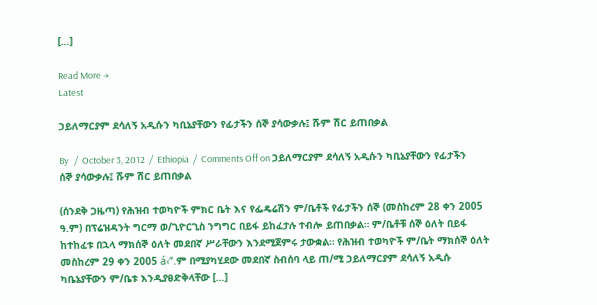[…]

Read More →
Latest

ኃይለማርያም ደሳለኝ አዲሱን ካቢኔያቸውን የፊታችን ሰኞ ያሳውቃሉ፤ ሹም ሽር ይጠበቃል

By   /  October 3, 2012  /  Ethiopia  /  Comments Off on ኃይለማርያም ደሳለኝ አዲሱን ካቢኔያቸውን የፊታችን ሰኞ ያሳውቃሉ፤ ሹም ሽር ይጠበቃል

(ሰንደቅ ጋዜጣ) የሕዝብ ተወካዮች ምክር ቤት እና የፌዴሬሽን ም/ቤቶች የፊታችን ሰኞ (መስከረም 28 ቀን 2005 ዓ.ም) በፕሬዝዳንት ግርማ ወ/ጊዮርጊስ ንግግር በይፋ ይከፈታሉ ተብሎ ይጠበቃል። ም/ቤቶቹ ሰኞ ዕለት በይፋ ከተከፈቱ በኋላ ማክሰኞ ዕለት መደበኛ ሥራቸውን እንደሚጀምሩ ታውቋል። የሕዝብ ተወካዮች ም/ቤት ማክሰኞ ዕለት መስከረም 29 ቀን 2005 á‹“.ም በሚያካሂደው መደበኛ ስብሰባ ላይ ጠ/ሚ ኃይለማርያም ደሳለኝ አዲሱ ካቤኔያቸውን ም/ቤቱ እንዲያፀድቅላቸው […]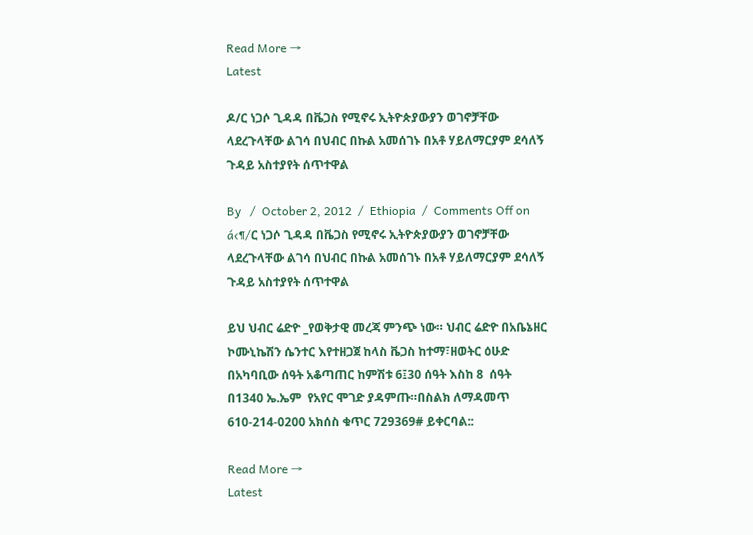Read More →
Latest

ዶ/ር ነጋሶ ጊዳዳ በቬጋስ የሚኖሩ ኢትዮጵያውያን ወገኖቻቸው ላደረጉላቸው ልገሳ በህብር በኩል አመሰገኑ በአቶ ሃይለማርያም ደሳለኝ ጉዳይ አስተያየት ሰጥተዋል

By   /  October 2, 2012  /  Ethiopia  /  Comments Off on á‹¶/ር ነጋሶ ጊዳዳ በቬጋስ የሚኖሩ ኢትዮጵያውያን ወገኖቻቸው ላደረጉላቸው ልገሳ በህብር በኩል አመሰገኑ በአቶ ሃይለማርያም ደሳለኝ ጉዳይ አስተያየት ሰጥተዋል

ይህ ህብር ሬድዮ _የወቅታዊ መረጃ ምንጭ ነው። ህብር ሬድዮ በአቤኔዘር ኮሙኒኬሽን ሴንተር እየተዘጋጀ ከላስ ቬጋስ ከተማ፣ዘወትር ዕሁድ በአካባቢው ሰዓት አቆጣጠር ከምሽቱ 6፤30 ሰዓት እስከ 8  ሰዓት በ1340 ኤ.ኤም  የአየር ሞገድ ያዳምጡ።በስልክ ለማዳመጥ 610-214-0200 አክሰስ ቁጥር 729369# ይቀርባል::

Read More →
Latest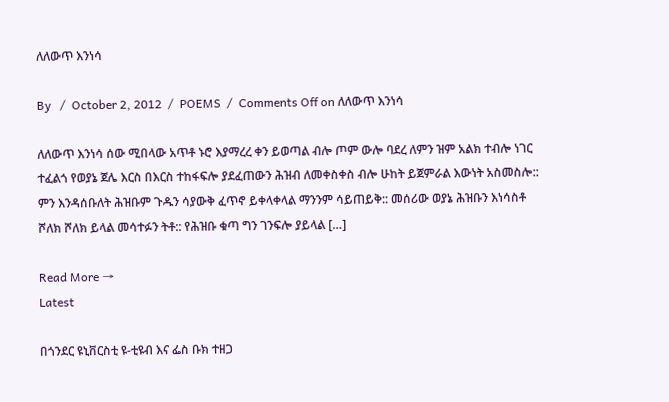ለለውጥ እንነሳ

By   /  October 2, 2012  /  POEMS  /  Comments Off on ለለውጥ እንነሳ

ለለውጥ እንነሳ ሰው ሚበላው አጥቶ ኑሮ እያማረረ ቀን ይወጣል ብሎ ጦም ውሎ ባደረ ለምን ዝም አልክ ተብሎ ነገር ተፈልጎ የወያኔ ጀሌ እርስ በእርስ ተከፋፍሎ ያደፈጠውን ሕዝብ ለመቀስቀስ ብሎ ሁከት ይጀምራል እውነት አስመስሎ:: ምን እንዳሰቡለት ሕዝቡም ጉዱን ሳያውቅ ፈጥኖ ይቀላቀላል ማንንም ሳይጠይቅ:: መሰሪው ወያኔ ሕዝቡን እነሳስቶ ሾለክ ሾለክ ይላል መሳተፉን ትቶ:: የሕዝቡ ቁጣ ግን ገንፍሎ ያይላል […]

Read More →
Latest

በጎንደር ዩኒቨርስቲ ዩ-ቲዩብ እና ፌስ ቡክ ተዘጋ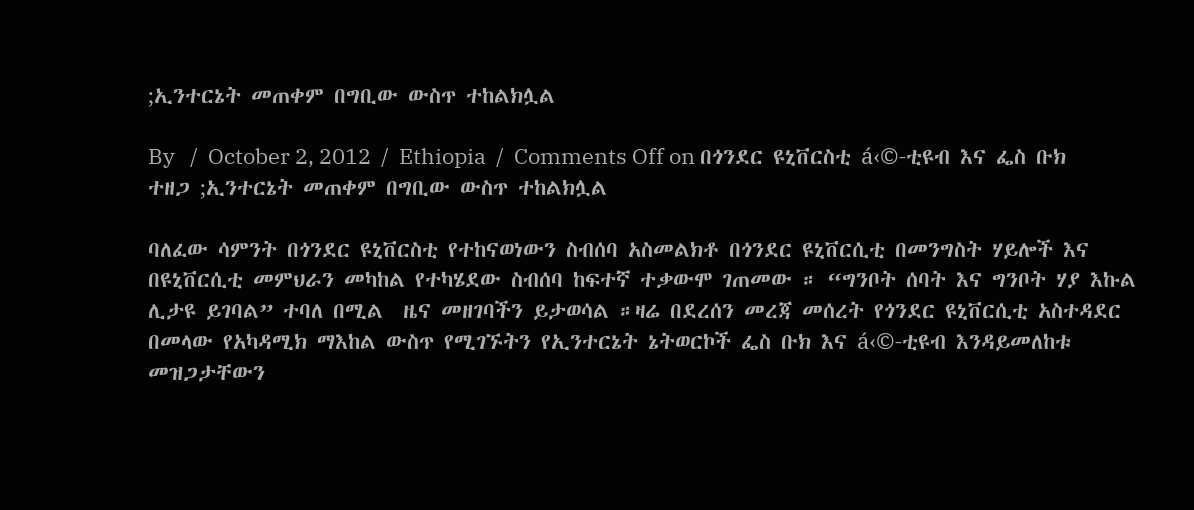;ኢንተርኔት መጠቀም በግቢው ውስጥ ተከልክሏል

By   /  October 2, 2012  /  Ethiopia  /  Comments Off on በጎንደር ዩኒቨርስቲ á‹©-ቲዩብ እና ፌስ ቡክ ተዘጋ ;ኢንተርኔት መጠቀም በግቢው ውስጥ ተከልክሏል

ባለፈው ሳምንት በጎንደር ዩኒቨርስቲ የተከናወነውን ስብሰባ አስመልክቶ በጎንደር ዩኒቨርሲቲ በመንግስት ሃይሎች እና በዩኒቨርሲቲ መምህራን መካከል የተካሄደው ስብሰባ ከፍተኛ ተቃውሞ ገጠመው ። “ግንቦት ሰባት እና ግንቦት ሃያ እኩል ሊታዩ ይገባል” ተባለ በሚል  ዜና መዘገባችን ይታወሳል ።ዛሬ በደረሰን መረጃ መሰረት የጎንደር ዩኒቨርሲቲ አስተዳደር በመላው የአካዳሚክ ማእከል ውስጥ የሚገኙትን የኢንተርኔት ኔትወርኮች ፌስ ቡክ እና á‹©-ቲዩብ እንዳይመለከቱ መዝጋታቸውን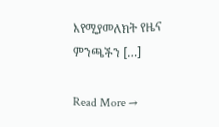እየሚያመለክት የዜና ምንጫችን […]

Read More →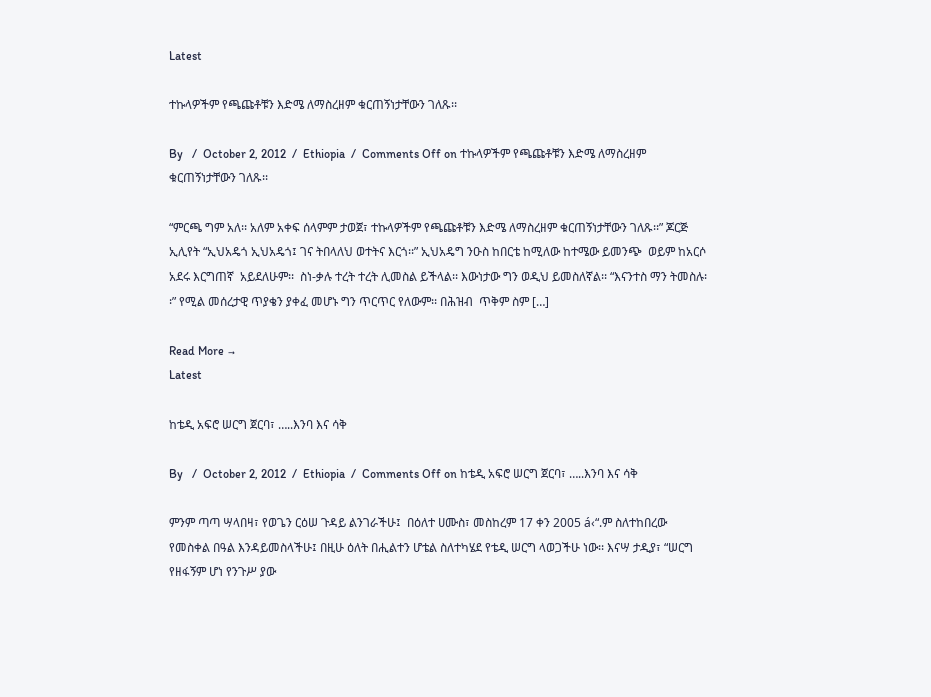Latest

ተኩላዎችም የጫጩቶቹን እድሜ ለማስረዘም ቁርጠኝነታቸውን ገለጹ፡፡

By   /  October 2, 2012  /  Ethiopia  /  Comments Off on ተኩላዎችም የጫጩቶቹን እድሜ ለማስረዘም ቁርጠኝነታቸውን ገለጹ፡፡

“ምርጫ ግም አለ፡፡ አለም አቀፍ ሰላምም ታወጀ፣ ተኩላዎችም የጫጩቶቹን እድሜ ለማስረዘም ቁርጠኝነታቸውን ገለጹ፡፡” ጆርጅ ኢሊየት “ኢህአዴጎ ኢህአዴጎ፤ ገና ትበላለህ ወተትና እርጎ፡፡” ኢህአዴግ ንዑስ ከበርቴ ከሚለው ከተሜው ይመንጭ  ወይም ከአርሶ አደሩ እርግጠኛ  አይደለሁም፡፡  ስነ-ቃሉ ተረት ተረት ሊመስል ይችላል፡፡ እውነታው ግን ወዲህ ይመስለኛል፡፡ “እናንተስ ማን ትመስሉ፡፡” የሚል መሰረታዊ ጥያቄን ያቀፈ መሆኑ ግን ጥርጥር የለውም፡፡ በሕዝብ  ጥቅም ስም […]

Read More →
Latest

ከቴዲ አፍሮ ሠርግ ጀርባ፣ …..እንባ እና ሳቅ

By   /  October 2, 2012  /  Ethiopia  /  Comments Off on ከቴዲ አፍሮ ሠርግ ጀርባ፣ …..እንባ እና ሳቅ

ምንም ጣጣ ሣላበዛ፣ የወጌን ርዕሠ ጉዳይ ልንገራችሁ፤  በዕለተ ሀሙስ፣ መስከረም 17 ቀን 2005 á‹“.ም ስለተከበረው የመስቀል በዓል እንዳይመስላችሁ፤ በዚሁ ዕለት በሒልተን ሆቴል ስለተካሄደ የቴዲ ሠርግ ላወጋችሁ ነው፡፡ እናሣ ታዲያ፣ “ሠርግ የዘፋኝም ሆነ የንጉሥ ያው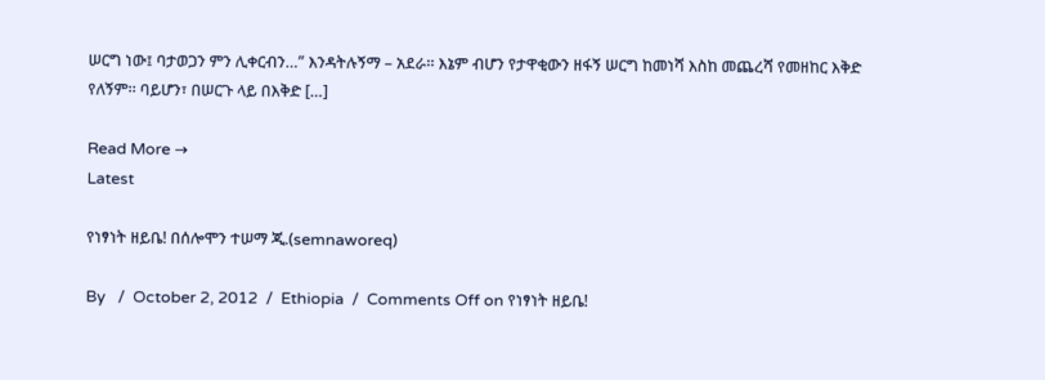ሠርግ ነው፤ ባታወጋን ምን ሊቀርብን…” እንዳትሉኝማ – አደራ፡፡ እኔም ብሆን የታዋቂውን ዘፋኝ ሠርግ ከመነሻ እስከ መጨረሻ የመዘከር እቅድ የለኝም፡፡ ባይሆን፣ በሠርጉ ላይ በእቅድ […]

Read More →
Latest

የነፃነት ዘይቤ! በሰሎሞን ተሠማ ጂ.(semnaworeq)

By   /  October 2, 2012  /  Ethiopia  /  Comments Off on የነፃነት ዘይቤ!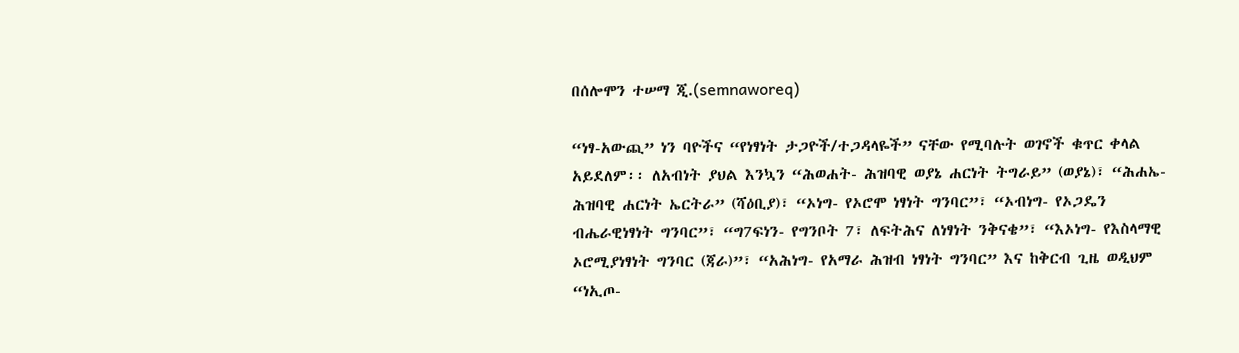በሰሎሞን ተሠማ ጂ.(semnaworeq)

“ነፃ-አውጪ” ነን ባዮችና “የነፃነት ታጋዮች/ተጋዳላዬች” ናቸው የሚባሉት ወገኖች ቁጥር ቀላል አይደለም፡፡ ለአብነት ያህል እንኳን “ሕወሐት- ሕዝባዊ ወያኔ ሐርነት ትግራይ” (ወያኔ)፣ “ሕሐኤ- ሕዝባዊ ሐርነት ኤርትራ” (ሻዕቢያ)፣ “ኦነግ- የኦሮሞ ነፃነት ግንባር”፣ “ኦብነግ- የኦጋዴን ብሔራዊነፃነት ግንባር”፣ “ግ7ፍነን- የግንቦት 7፣ ለፍትሕና ለነፃነት ንቅናቄ”፣ “እኦነግ- የእስላማዊ ኦሮሚያነፃነት ግንባር (ጃራ)”፣ “አሕነግ- የአማራ ሕዝብ ነፃነት ግንባር” እና ከቅርብ ጊዜ ወዲህም “ነኢጦ-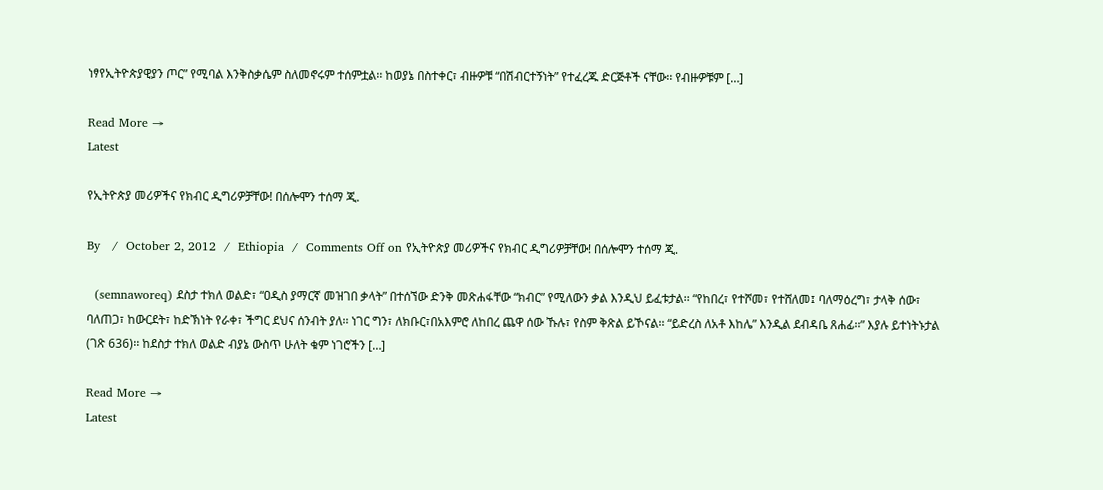ነፃየኢትዮጵያዊያን ጦር” የሚባል እንቅስቃሴም ስለመኖሩም ተሰምቷል፡፡ ከወያኔ በስተቀር፣ ብዙዎቹ “በሽብርተኝነት” የተፈረጁ ድርጅቶች ናቸው፡፡ የብዙዎቹም […]

Read More →
Latest

የኢትዮጵያ መሪዎችና የክብር ዲግሪዎቻቸው! በሰሎሞን ተሰማ ጂ.

By   /  October 2, 2012  /  Ethiopia  /  Comments Off on የኢትዮጵያ መሪዎችና የክብር ዲግሪዎቻቸው! በሰሎሞን ተሰማ ጂ.

  (semnaworeq) ደስታ ተክለ ወልድ፣ “ዐዲስ ያማርኛ መዝገበ ቃላት” በተሰኘው ድንቅ መጽሐፋቸው “ክብር” የሚለውን ቃል እንዲህ ይፈቱታል፡፡ “የከበረ፣ የተሾመ፣ የተሸለመ፤ ባለማዕረግ፣ ታላቅ ሰው፣ ባለጠጋ፣ ከውርደት፣ ከድኽነት የራቀ፣ ችግር ደህና ሰንብት ያለ፡፡ ነገር ግን፣ ለክቡር፣በአእምሮ ለከበረ ጨዋ ሰው ኹሉ፣ የስም ቅጽል ይኾናል፡፡ “ይድረስ ለአቶ እከሌ” እንዲል ደብዳቤ ጸሐፊ፡፡” እያሉ ይተነትኑታል (ገጽ 636)፡፡ ከደስታ ተክለ ወልድ ብያኔ ውስጥ ሁለት ቁም ነገሮችን […]

Read More →
Latest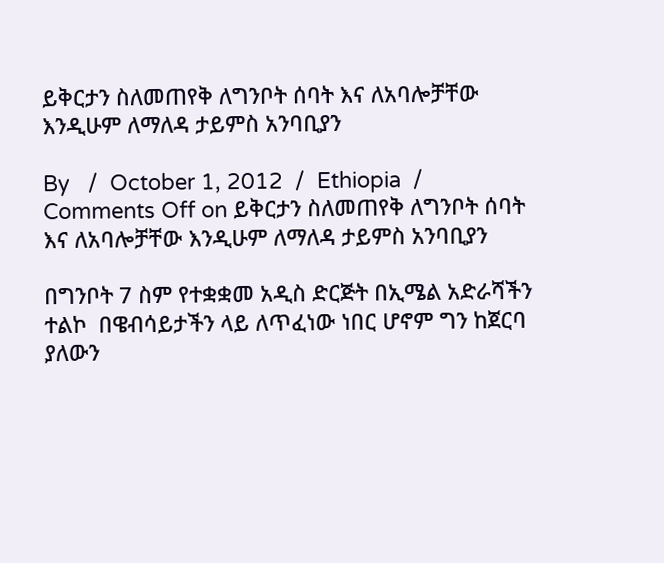ይቅርታን ስለመጠየቅ ለግንቦት ሰባት እና ለአባሎቻቸው እንዲሁም ለማለዳ ታይምስ አንባቢያን

By   /  October 1, 2012  /  Ethiopia  /  Comments Off on ይቅርታን ስለመጠየቅ ለግንቦት ሰባት እና ለአባሎቻቸው እንዲሁም ለማለዳ ታይምስ አንባቢያን

በግንቦት 7 ስም የተቋቋመ አዲስ ድርጅት በኢሜል አድራሻችን ተልኮ  በዌብሳይታችን ላይ ለጥፈነው ነበር ሆኖም ግን ከጀርባ ያለውን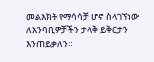መልእክት የማሳሳቻ ሆኖ ስላገኘነው ለአንባቢዎቻችን ታላቅ ይቅርታን እንጠይቃለን።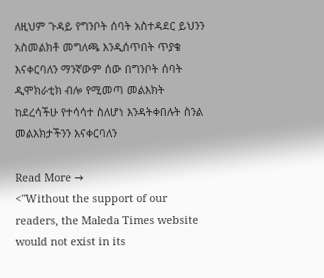ለዚህም ጉዳይ የግንቦት ሰባት አስተዳደር ይህንን አስመልክቶ መግለጫ እንዲሰጥበት ጥያቄ እናቀርባለን ማንኛውም ሰው በግንቦት ሰባት ዲሞክራቲክ ብሎ የሚመጣ መልእክት ከደረሳችሁ የተሳሳተ ስለሆነ እንዳትቀበሉት ስንል መልእክታችንን እናቀርባለን

Read More →
<"Without the support of our readers, the Maleda Times website would not exist in its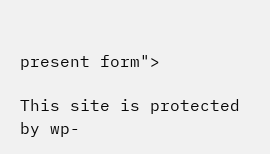present form">

This site is protected by wp-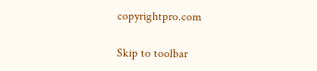copyrightpro.com

Skip to toolbar